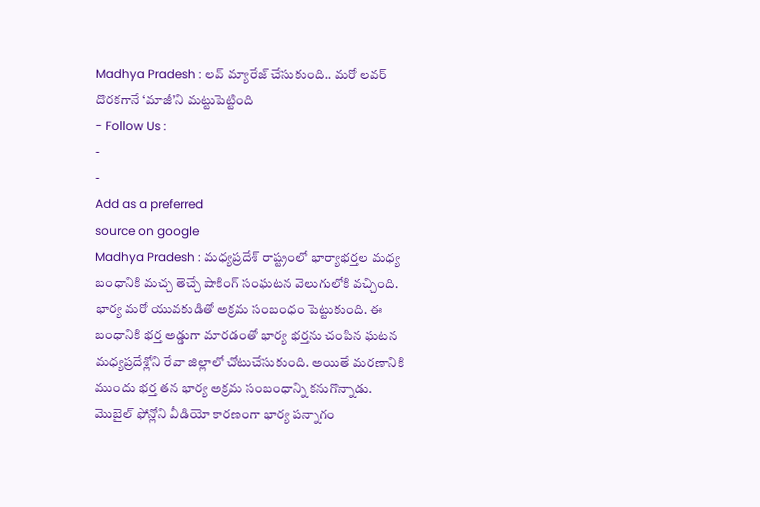Madhya Pradesh : లవ్ మ్యారేజ్ చేసుకుంది.. మరో లవర్ దొరకగానే ‘మాజీ’ని మట్టుపెట్టింది
- Follow Us :
-
-
Add as a preferred
source on google
Madhya Pradesh : మధ్యప్రదేశ్ రాష్ట్రంలో భార్యాభర్తల మధ్య బంధానికి మచ్చ తెచ్చే షాకింగ్ సంఘటన వెలుగులోకి వచ్చింది. భార్య మరో యువకుడితో అక్రమ సంబంధం పెట్టుకుంది. ఈ బంధానికి భర్త అడ్డుగా మారడంతో భార్య భర్తను చంపిన ఘటన మధ్యప్రదేశ్లోని రేవా జిల్లాలో చోటుచేసుకుంది. అయితే మరణానికి ముందు భర్త తన భార్య అక్రమ సంబంధాన్ని కనుగొన్నాడు. మొబైల్ ఫోన్లోని వీడియో కారణంగా భార్య పన్నాగం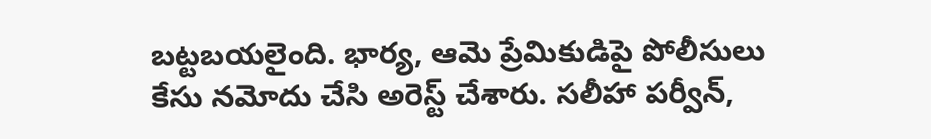బట్టబయలైంది. భార్య, ఆమె ప్రేమికుడిపై పోలీసులు కేసు నమోదు చేసి అరెస్ట్ చేశారు. సలీహా పర్వీన్,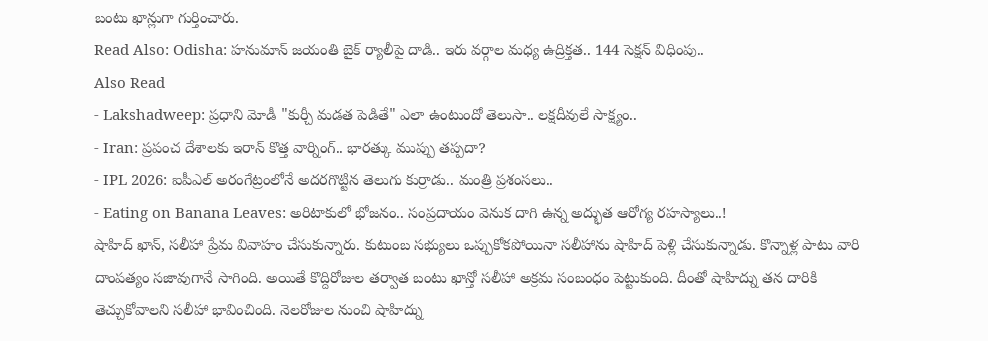బంటు ఖాన్లుగా గుర్తించారు.
Read Also: Odisha: హనుమాన్ జయంతి బైక్ ర్యాలీపై దాడి.. ఇరు వర్గాల మధ్య ఉద్రిక్తత.. 144 సెక్షన్ విధింపు..
Also Read
- Lakshadweep: ప్రధాని మోడీ "కుర్చీ మడత పెడితే" ఎలా ఉంటుందో తెలుసా.. లక్షదీవులే సాక్ష్యం..
- Iran: ప్రపంచ దేశాలకు ఇరాన్ కొత్త వార్నింగ్.. భారత్కు ముప్పు తప్పదా?
- IPL 2026: ఐపీఎల్ అరంగేట్రంలోనే అదరగొట్టిన తెలుగు కుర్రాడు.. మంత్రి ప్రశంసలు..
- Eating on Banana Leaves: అరిటాకులో భోజనం.. సంప్రదాయం వెనుక దాగి ఉన్న అద్భుత ఆరోగ్య రహస్యాలు..!
షాహిద్ ఖాన్, సలీహా ప్రేమ వివాహం చేసుకున్నారు. కుటుంబ సభ్యులు ఒప్పుకోకపోయినా సలీహాను షాహిద్ పెళ్లి చేసుకున్నాడు. కొన్నాళ్ల పాటు వారి దాంపత్యం సజావుగానే సాగింది. అయితే కొద్దిరోజుల తర్వాత బంటు ఖాన్తో సలీహా అక్రమ సంబంధం పెట్టుకుంది. దీంతో షాహిద్ను తన దారికి తెచ్చుకోవాలని సలీహా భావించింది. నెలరోజుల నుంచి షాహిద్ను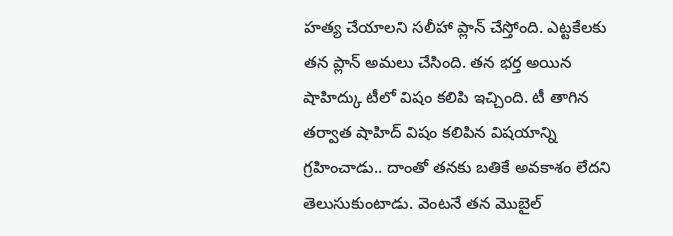హత్య చేయాలని సలీహా ప్లాన్ చేస్తోంది. ఎట్టకేలకు తన ప్లాన్ అమలు చేసింది. తన భర్త అయిన షాహిద్కు టీలో విషం కలిపి ఇచ్చింది. టీ తాగిన తర్వాత షాహిద్ విషం కలిపిన విషయాన్ని గ్రహించాడు.. దాంతో తనకు బతికే అవకాశం లేదని తెలుసుకుంటాడు. వెంటనే తన మొబైల్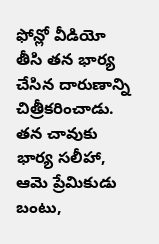ఫోన్లో వీడియో తీసి తన భార్య చేసిన దారుణాన్ని చిత్రీకరించాడు. తన చావుకు భార్య సలీహా, ఆమె ప్రేమికుడు బంటు,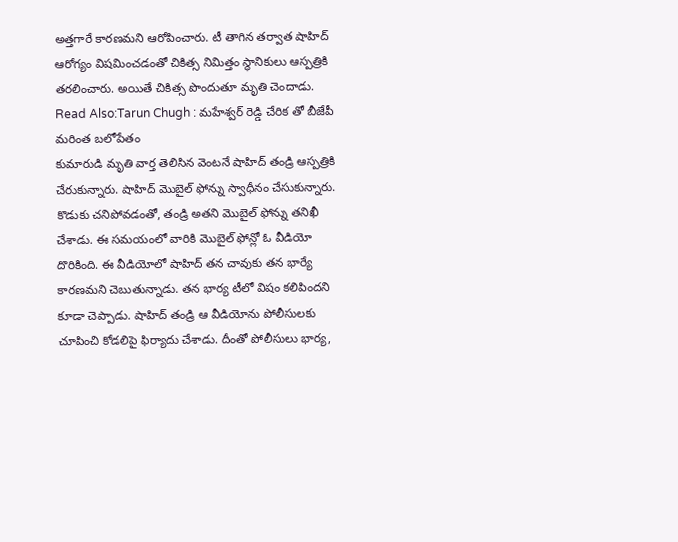అత్తగారే కారణమని ఆరోపించారు. టీ తాగిన తర్వాత షాహిద్ ఆరోగ్యం విషమించడంతో చికిత్స నిమిత్తం స్థానికులు ఆస్పత్రికి తరలించారు. అయితే చికిత్స పొందుతూ మృతి చెందాడు.
Read Also:Tarun Chugh : మహేశ్వర్ రెడ్డి చేరిక తో బీజేపీ మరింత బలోపేతం
కుమారుడి మృతి వార్త తెలిసిన వెంటనే షాహిద్ తండ్రి ఆస్పత్రికి చేరుకున్నారు. షాహిద్ మొబైల్ ఫోన్ను స్వాధీనం చేసుకున్నారు. కొడుకు చనిపోవడంతో, తండ్రి అతని మొబైల్ ఫోన్ను తనిఖీ చేశాడు. ఈ సమయంలో వారికి మొబైల్ ఫోన్లో ఓ వీడియో దొరికింది. ఈ వీడియోలో షాహిద్ తన చావుకు తన భార్యే కారణమని చెబుతున్నాడు. తన భార్య టీలో విషం కలిపిందని కూడా చెప్పాడు. షాహిద్ తండ్రి ఆ వీడియోను పోలీసులకు చూపించి కోడలిపై ఫిర్యాదు చేశాడు. దీంతో పోలీసులు భార్య,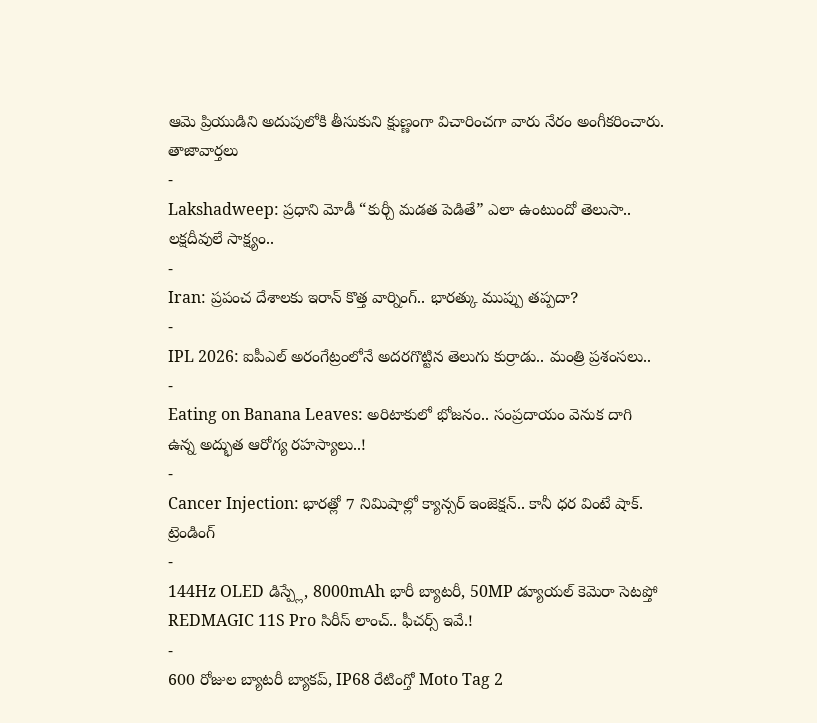ఆమె ప్రియుడిని అదుపులోకి తీసుకుని క్షుణ్ణంగా విచారించగా వారు నేరం అంగీకరించారు.
తాజావార్తలు
-
Lakshadweep: ప్రధాని మోడీ “కుర్చీ మడత పెడితే” ఎలా ఉంటుందో తెలుసా.. లక్షదీవులే సాక్ష్యం..
-
Iran: ప్రపంచ దేశాలకు ఇరాన్ కొత్త వార్నింగ్.. భారత్కు ముప్పు తప్పదా?
-
IPL 2026: ఐపీఎల్ అరంగేట్రంలోనే అదరగొట్టిన తెలుగు కుర్రాడు.. మంత్రి ప్రశంసలు..
-
Eating on Banana Leaves: అరిటాకులో భోజనం.. సంప్రదాయం వెనుక దాగి ఉన్న అద్భుత ఆరోగ్య రహస్యాలు..!
-
Cancer Injection: భారత్లో 7 నిమిషాల్లో క్యాన్సర్ ఇంజెక్షన్.. కానీ ధర వింటే షాక్.
ట్రెండింగ్
-
144Hz OLED డిస్ప్లే, 8000mAh భారీ బ్యాటరీ, 50MP డ్యూయల్ కెమెరా సెటప్తో REDMAGIC 11S Pro సిరీస్ లాంచ్.. ఫీచర్స్ ఇవే.!
-
600 రోజుల బ్యాటరీ బ్యాకప్, IP68 రేటింగ్తో Moto Tag 2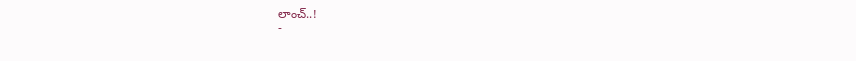లాంచ్..!
-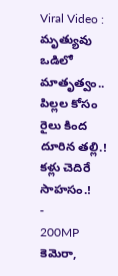Viral Video : మృత్యువు ఒడిలో మాతృత్వం.. పిల్లల కోసం రైలు కింద దూరిన తల్లి.! కళ్లు చెదిరే సాహసం.!
-
200MP కెమెరా,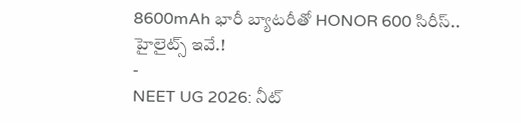8600mAh భారీ బ్యాటరీతో HONOR 600 సిరీస్.. హైలైట్స్ ఇవే.!
-
NEET UG 2026: నీట్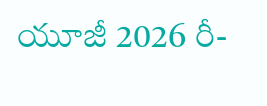యూజీ 2026 రీ-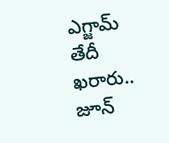ఎగ్జామ్ తేదీ ఖరారు.. జూన్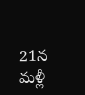21న మళ్లీ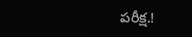పరీక్ష.!